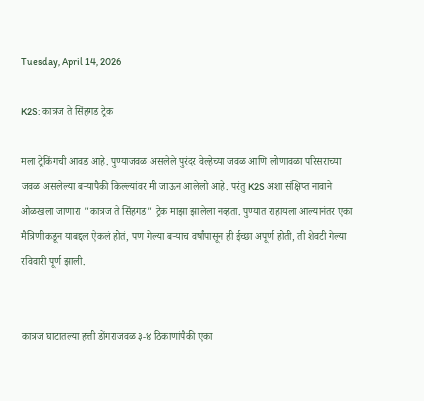Tuesday, April 14, 2026

K2S: कात्रज ते सिंहगड ट्रेक

मला ट्रेकिंगची आवड आहे. पुण्याजवळ असलेले पुरंदर वेल्हेच्या जवळ आणि लोणावळा परिसराच्या जवळ असलेल्या बऱ्यापैकी किल्ल्यांवर मी जाऊन आलेलो आहे. परंतु K2S अशा संक्षिप्त नावाने ओळखला जाणारा "कात्रज ते सिंहगड" ट्रेक माझा झालेला नव्हता. पुण्यात राहायला आल्यानंतर एका मैत्रिणीकडून याबद्दल ऐकलं होतं, पण गेल्या बऱ्याच वर्षांपासून ही ईच्छा अपूर्ण होती, ती शेवटी गेल्या रविवारी पूर्ण झाली.


कात्रज घाटातल्या हत्ती डोंगराजवळ ३-४ ठिकाणांपैकी एका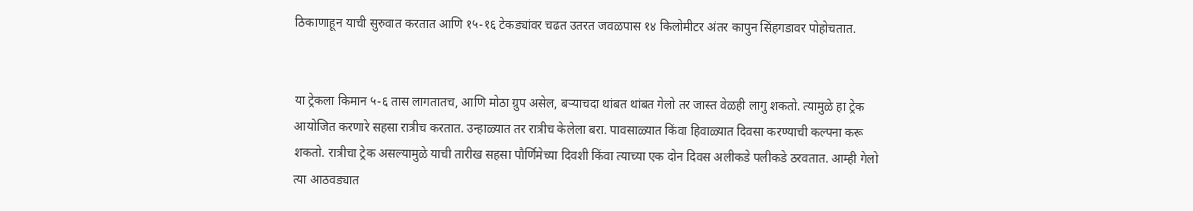ठिकाणाहून याची सुरुवात करतात आणि १५-१६ टेकड्यांवर चढत उतरत जवळपास १४ किलोमीटर अंतर कापुन सिंहगडावर पोहोचतात.


या ट्रेकला किमान ५-६ तास लागतातच, आणि मोठा ग्रुप असेल, बऱ्याचदा थांबत थांबत गेलो तर जास्त वेळही लागु शकतो. त्यामुळे हा ट्रेक आयोजित करणारे सहसा रात्रीच करतात. उन्हाळ्यात तर रात्रीच केलेला बरा. पावसाळ्यात किंवा हिवाळ्यात दिवसा करण्याची कल्पना करू शकतो. रात्रीचा ट्रेक असल्यामुळे याची तारीख सहसा पौर्णिमेच्या दिवशी किंवा त्याच्या एक दोन दिवस अलीकडे पलीकडे ठरवतात. आम्ही गेलो त्या आठवड्यात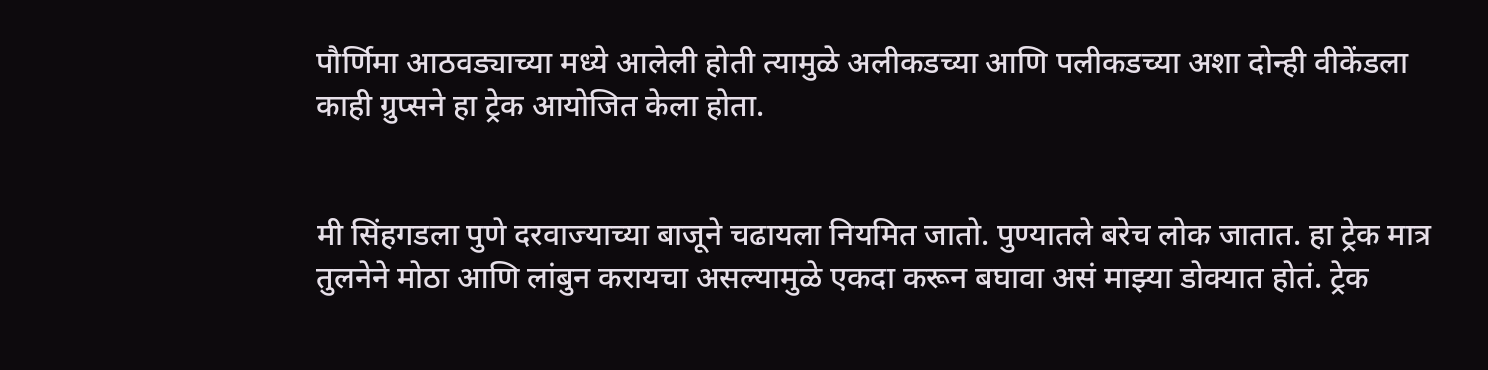पौर्णिमा आठवड्याच्या मध्ये आलेली होती त्यामुळे अलीकडच्या आणि पलीकडच्या अशा दोन्ही वीकेंडला काही ग्रुप्सने हा ट्रेक आयोजित केला होता.


मी सिंहगडला पुणे दरवाज्याच्या बाजूने चढायला नियमित जातो. पुण्यातले बरेच लोक जातात. हा ट्रेक मात्र तुलनेने मोठा आणि लांबुन करायचा असल्यामुळे एकदा करून बघावा असं माझ्या डोक्यात होतं. ट्रेक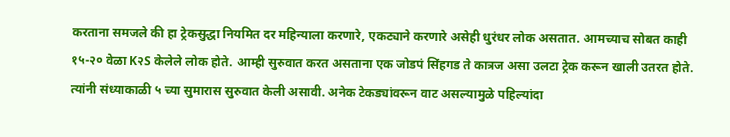करताना समजले की हा ट्रेकसुद्धा नियमित दर महिन्याला करणारे, एकट्याने करणारे असेही धुरंधर लोक असतात. आमच्याच सोबत काही १५-२० वेळा K२S केलेले लोक होते. आम्ही सुरुवात करत असताना एक जोडपं सिंहगड ते कात्रज असा उलटा ट्रेक करून खाली उतरत होते. त्यांनी संध्याकाळी ५ च्या सुमारास सुरुवात केली असावी. अनेक टेकड्यांवरून वाट असल्यामुळे पहिल्यांदा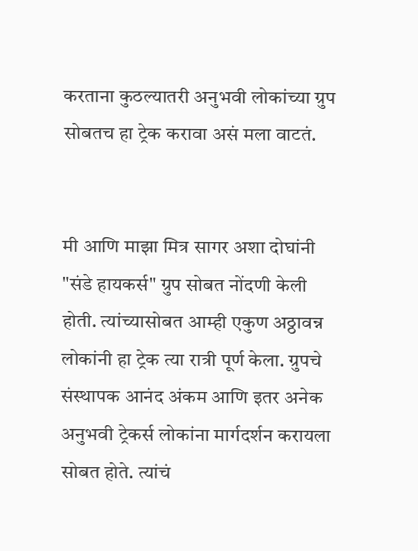करताना कुठल्यातरी अनुभवी लोकांच्या ग्रुप सोबतच हा ट्रेक करावा असं मला वाटतं.


मी आणि माझा मित्र सागर अशा दोघांनी "संडे हायकर्स" ग्रुप सोबत नोंदणी केली होती. त्यांच्यासोबत आम्ही एकुण अठ्ठावन्न लोकांनी हा ट्रेक त्या रात्री पूर्ण केला. ग्रुपचे संस्थापक आनंद अंकम आणि इतर अनेक अनुभवी ट्रेकर्स लोकांना मार्गदर्शन करायला सोबत होते. त्यांचं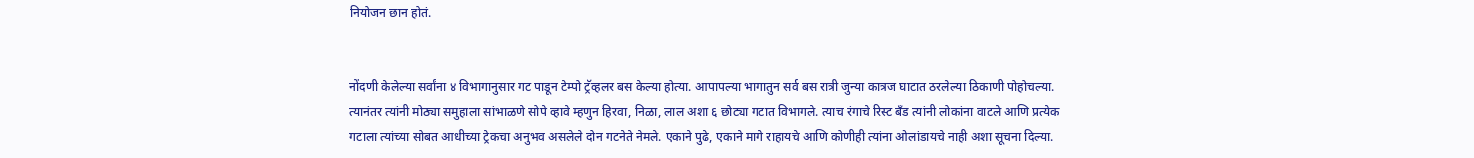नियोजन छान होतं.


नोंदणी केलेल्या सर्वांना ४ विभागानुसार गट पाडून टेम्पो ट्रॅव्हलर बस केल्या होत्या. आपापल्या भागातुन सर्व बस रात्री जुन्या कात्रज घाटात ठरलेल्या ठिकाणी पोहोचल्या. त्यानंतर त्यांनी मोठ्या समुहाला सांभाळणे सोपे व्हावे म्हणुन हिरवा, निळा, लाल अशा ६ छोट्या गटात विभागले. त्याच रंगाचे रिस्ट बँड त्यांनी लोकांना वाटले आणि प्रत्येक गटाला त्यांच्या सोबत आधीच्या ट्रेकचा अनुभव असलेले दोन गटनेते नेमले. एकाने पुढे, एकाने मागे राहायचे आणि कोणीही त्यांना ओलांडायचे नाही अशा सूचना दिल्या.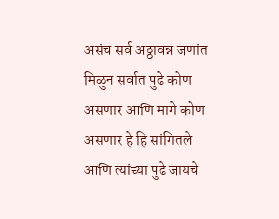असंच सर्व अठ्ठावन्न जणांत मिळुन सर्वात पुढे कोण असणार आणि मागे कोण असणार हे हि सांगितले आणि त्यांच्या पुढे जायचे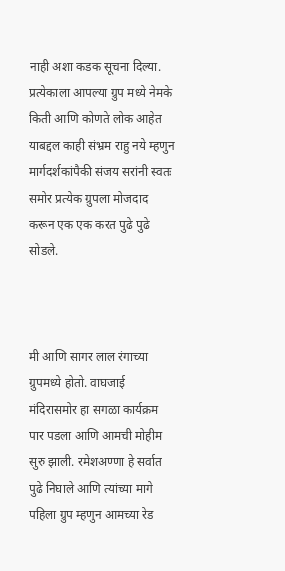नाही अशा कडक सूचना दिल्या. प्रत्येकाला आपल्या ग्रुप मध्ये नेमके किती आणि कोणते लोक आहेत याबद्दल काही संभ्रम राहु नये म्हणुन मार्गदर्शकांपैकी संजय सरांनी स्वतः समोर प्रत्येक ग्रुपला मोजदाद करून एक एक करत पुढे पुढे सोडले.



मी आणि सागर लाल रंगाच्या ग्रुपमध्ये होतो. वाघजाई मंदिरासमोर हा सगळा कार्यक्रम पार पडला आणि आमची मोहीम सुरु झाली. रमेशअण्णा हे सर्वात पुढे निघाले आणि त्यांच्या मागे पहिला ग्रुप म्हणुन आमच्या रेड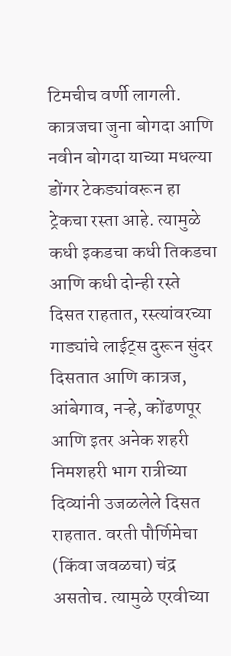टिमचीच वर्णी लागली. कात्रजचा जुना बोगदा आणि नवीन बोगदा याच्या मधल्या डोंगर टेकड्यांवरून हा ट्रेकचा रस्ता आहे. त्यामुळे कधी इकडचा कधी तिकडचा आणि कधी दोन्ही रस्ते दिसत राहतात, रस्त्यांवरच्या गाड्यांचे लाईट्स दुरून सुंदर दिसतात आणि कात्रज, आंबेगाव, नऱ्हे, कोंढणपूर आणि इतर अनेक शहरी निमशहरी भाग रात्रीच्या दिव्यांनी उजळलेले दिसत राहतात. वरती पौर्णिमेचा (किंवा जवळचा) चंद्र असतोच. त्यामुळे एरवीच्या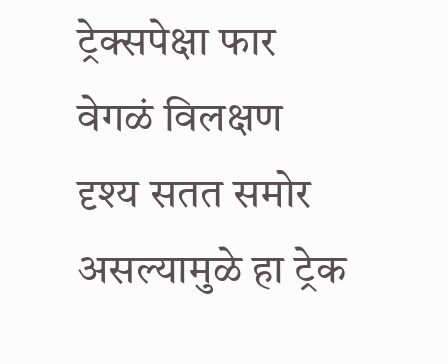ट्रेक्सपेक्षा फार वेगळं विलक्षण दृश्य सतत समोर असल्यामुळे हा ट्रेक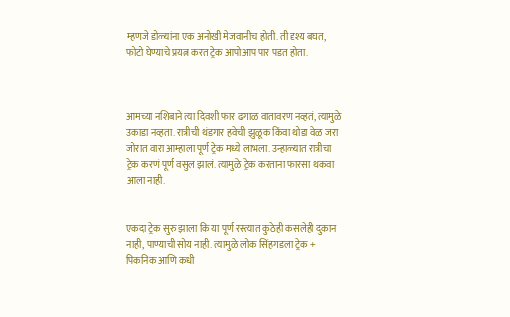म्हणजे डोळ्यांना एक अनोखी मेजवानीच होती. ती दृश्य बघत, फोटो घेण्याचे प्रयत्न करत ट्रेक आपोआप पार पडत होता.



आमच्या नशिबाने त्या दिवशी फार ढगाळ वातावरण नव्हतं, त्यामुळे उकाडा नव्हता. रात्रीची थंडगार हवेची झुळूक किंवा थोडा वेळ जरा जोरात वारा आम्हाला पूर्ण ट्रेक मध्ये लाभला. उन्हाळ्यात रात्रीचा ट्रेक करणं पूर्ण वसुल झालं. त्यामुळे ट्रेक करताना फारसा थकवा आला नाही.


एकदा ट्रेक सुरु झाला कि या पूर्ण रस्त्यात कुठेही कसलेही दुकान नाही, पाण्याची सोय नाही. त्यामुळे लोक सिंहगडला ट्रेक + पिकनिक आणि कधी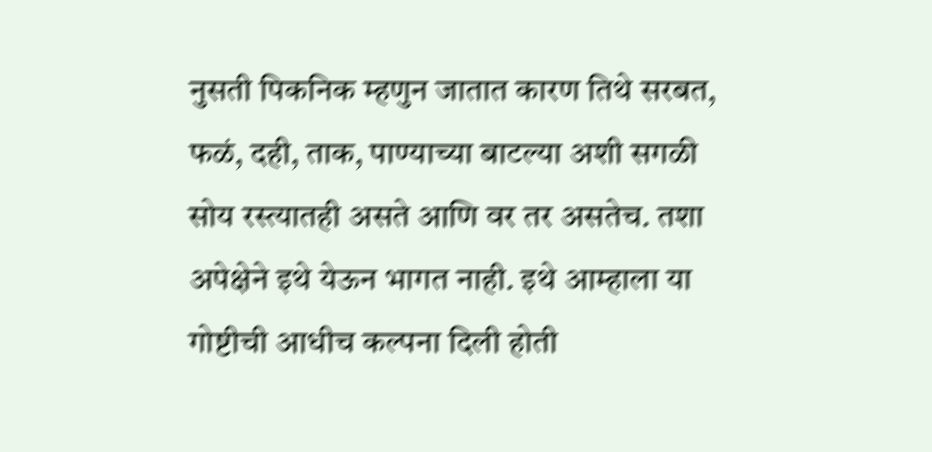नुसती पिकनिक म्हणुन जातात कारण तिथे सरबत, फळं, दही, ताक, पाण्याच्या बाटल्या अशी सगळी सोय रस्त्यातही असते आणि वर तर असतेच. तशा अपेक्षेने इथे येऊन भागत नाही. इथे आम्हाला या गोष्टीची आधीच कल्पना दिली होती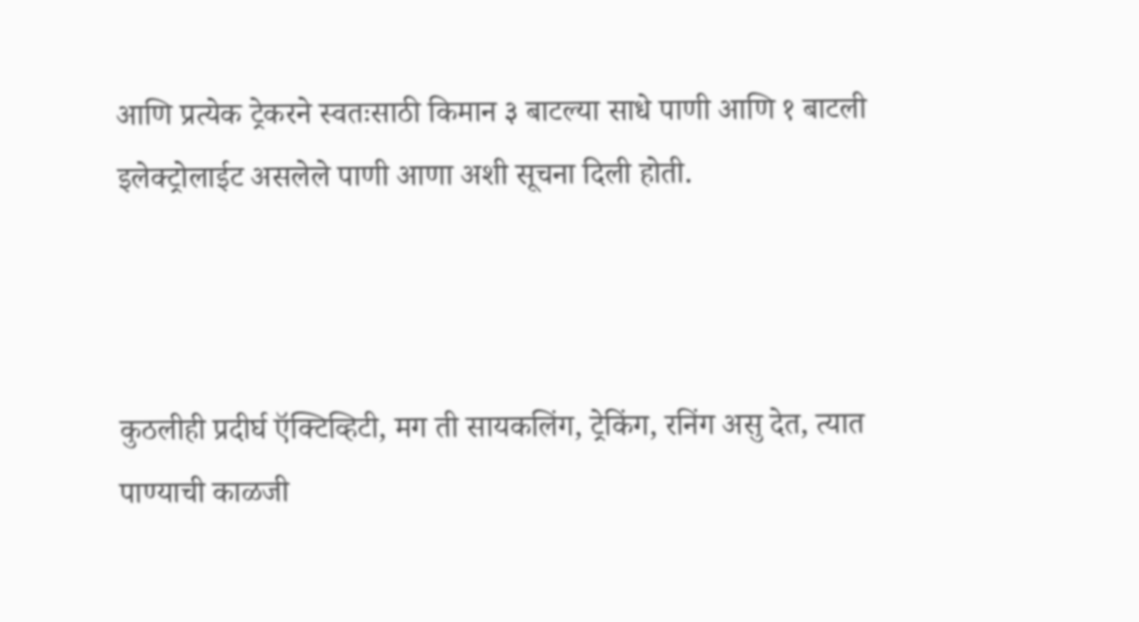आणि प्रत्येक ट्रेकरने स्वतःसाठी किमान ३ बाटल्या साधे पाणी आणि १ बाटली इलेक्ट्रोलाईट असलेले पाणी आणा अशी सूचना दिली होती.



कुठलीही प्रदीर्घ ऍक्टिव्हिटी, मग ती सायकलिंग, ट्रेकिंग, रनिंग असु देत, त्यात पाण्याची काळजी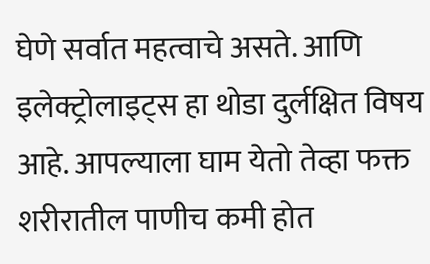घेणे सर्वात महत्वाचे असते. आणि इलेक्ट्रोलाइट्स हा थोडा दुर्लक्षित विषय आहे. आपल्याला घाम येतो तेव्हा फक्त शरीरातील पाणीच कमी होत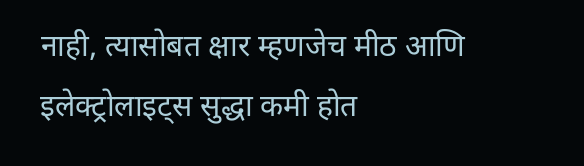नाही, त्यासोबत क्षार म्हणजेच मीठ आणि इलेक्ट्रोलाइट्स सुद्धा कमी होत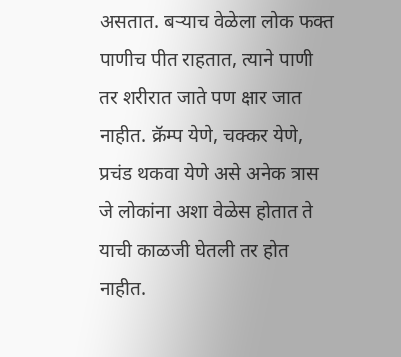असतात. बऱ्याच वेळेला लोक फक्त पाणीच पीत राहतात, त्याने पाणी तर शरीरात जाते पण क्षार जात नाहीत. क्रॅम्प येणे, चक्कर येणे, प्रचंड थकवा येणे असे अनेक त्रास जे लोकांना अशा वेळेस होतात ते याची काळजी घेतली तर होत नाहीत.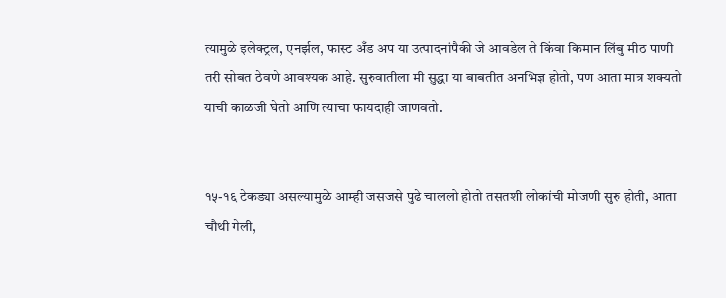त्यामुळे इलेक्ट्रल, एनर्झल, फास्ट अँड अप या उत्पादनांपैकी जे आवडेल ते किंवा किमान लिंबु मीठ पाणी तरी सोबत ठेवणे आवश्यक आहे. सुरुवातीला मी सुद्धा या बाबतीत अनभिज्ञ होतो, पण आता मात्र शक्यतो याची काळजी घेतो आणि त्याचा फायदाही जाणवतो.


१५-१६ टेकड्या असल्यामुळे आम्ही जसजसे पुढे चाललो होतो तसतशी लोकांची मोजणी सुरु होती, आता चौथी गेली,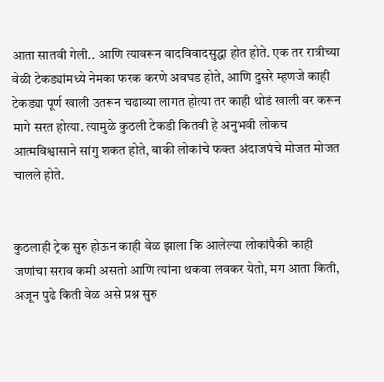आता सातवी गेली.. आणि त्यावरून वादविवादसुद्धा होत होते. एक तर रात्रीच्या वेळी टेकड्यांमध्ये नेमका फरक करणे अवघड होते, आणि दुसरे म्हणजे काही टेकड्या पूर्ण खाली उतरून चढाव्या लागत होत्या तर काही थोडं खाली वर करून मागे सरत होत्या. त्यामुळे कुठली टेकडी कितवी हे अनुभवी लोकच आत्मविश्वासाने सांगु शकत होते, बाकी लोकांचे फक्त अंदाजपंचे मोजत मोजत चालले होते.


कुठलाही ट्रेक सुरु होऊन काही वेळ झाला कि आलेल्या लोकांपैकी काही जणांचा सराव कमी असतो आणि त्यांना थकवा लवकर येतो, मग आता किती, अजून पुढे किती वेळ असे प्रश्न सुरु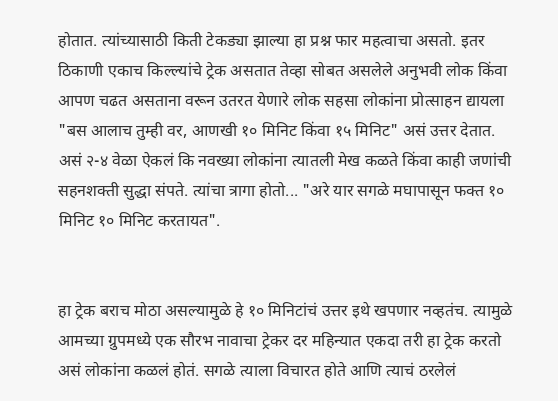होतात. त्यांच्यासाठी किती टेकड्या झाल्या हा प्रश्न फार महत्वाचा असतो. इतर ठिकाणी एकाच किल्ल्यांचे ट्रेक असतात तेव्हा सोबत असलेले अनुभवी लोक किंवा आपण चढत असताना वरून उतरत येणारे लोक सहसा लोकांना प्रोत्साहन द्यायला "बस आलाच तुम्ही वर, आणखी १० मिनिट किंवा १५ मिनिट" असं उत्तर देतात. असं २-४ वेळा ऐकलं कि नवख्या लोकांना त्यातली मेख कळते किंवा काही जणांची सहनशक्ती सुद्धा संपते. त्यांचा त्रागा होतो... "अरे यार सगळे मघापासून फक्त १० मिनिट १० मिनिट करतायत".


हा ट्रेक बराच मोठा असल्यामुळे हे १० मिनिटांचं उत्तर इथे खपणार नव्हतंच. त्यामुळे आमच्या ग्रुपमध्ये एक सौरभ नावाचा ट्रेकर दर महिन्यात एकदा तरी हा ट्रेक करतो असं लोकांना कळलं होतं. सगळे त्याला विचारत होते आणि त्याचं ठरलेलं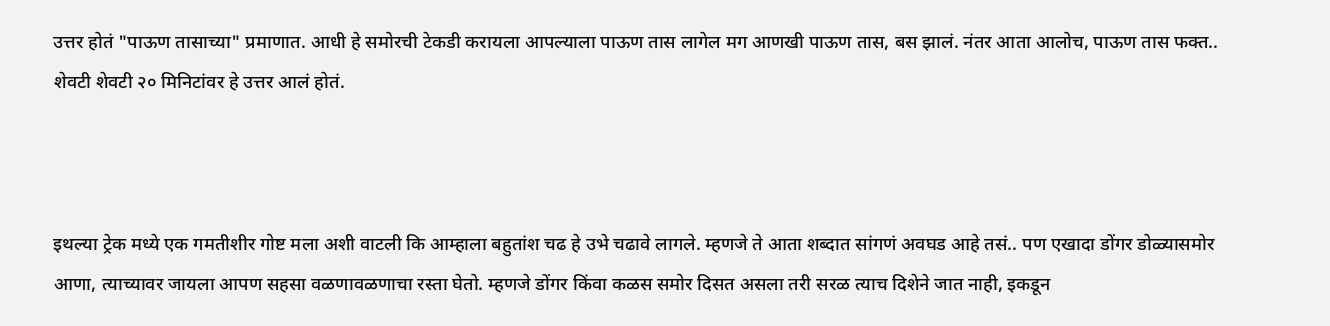उत्तर होतं "पाऊण तासाच्या" प्रमाणात. आधी हे समोरची टेकडी करायला आपल्याला पाऊण तास लागेल मग आणखी पाऊण तास, बस झालं. नंतर आता आलोच, पाऊण तास फक्त.. शेवटी शेवटी २० मिनिटांवर हे उत्तर आलं होतं.



इथल्या ट्रेक मध्ये एक गमतीशीर गोष्ट मला अशी वाटली कि आम्हाला बहुतांश चढ हे उभे चढावे लागले. म्हणजे ते आता शब्दात सांगणं अवघड आहे तसं.. पण एखादा डोंगर डोळ्यासमोर आणा, त्याच्यावर जायला आपण सहसा वळणावळणाचा रस्ता घेतो. म्हणजे डोंगर किंवा कळस समोर दिसत असला तरी सरळ त्याच दिशेने जात नाही, इकडून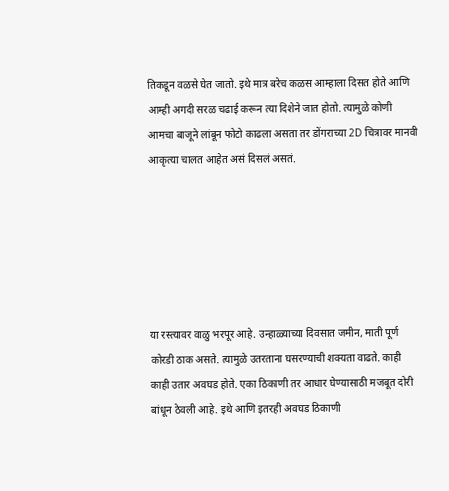तिकडून वळसे घेत जातो. इथे मात्र बरेच कळस आम्हाला दिसत होते आणि आम्ही अगदी सरळ चढाई करून त्या दिशेने जात होतो. त्यामुळे कोणी आमचा बाजूने लांबून फोटो काढला असता तर डोंगराच्या 2D चित्रावर मानवी आकृत्या चालत आहेत असं दिसलं असतं.






या रस्त्यावर वाळु भरपूर आहे. उन्हाळ्याच्या दिवसात जमीन, माती पूर्ण कोरडी ठाक असते. त्यामुळे उतरताना घसरण्याची शक्यता वाढते. काही काही उतार अवघड होते. एका ठिकाणी तर आधार घेण्यासाठी मजबूत दोरी बांधून ठेवली आहे. इथे आणि इतरही अवघड ठिकाणी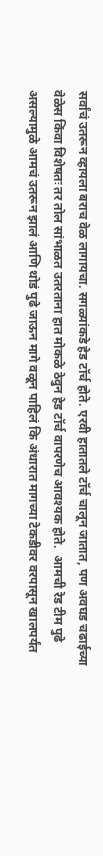सर्वांचं उतरून व्हायला बराच वेळ लागायचा. सगळ्यांकडे हेड टॉर्च होते. एरवी हातातले टॉर्च चालून जातात, पण अवघड चढाईच्या वेळेस किंवा विशेषतः तर तोल सांभाळत उतरताना हात मोकळे ठेवुन हेड टॉर्च वापरणेच आवश्यक होते.  आमची रेड टीम पुढे असल्यामुळे आमचं उतरून झालं आणि थोडं पुढे जाऊन मागे वळून पाहिलं कि अंधारात मागच्या टेकडीवर वरपासून खालपर्यंत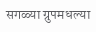सगळ्या ग्रुपमधल्या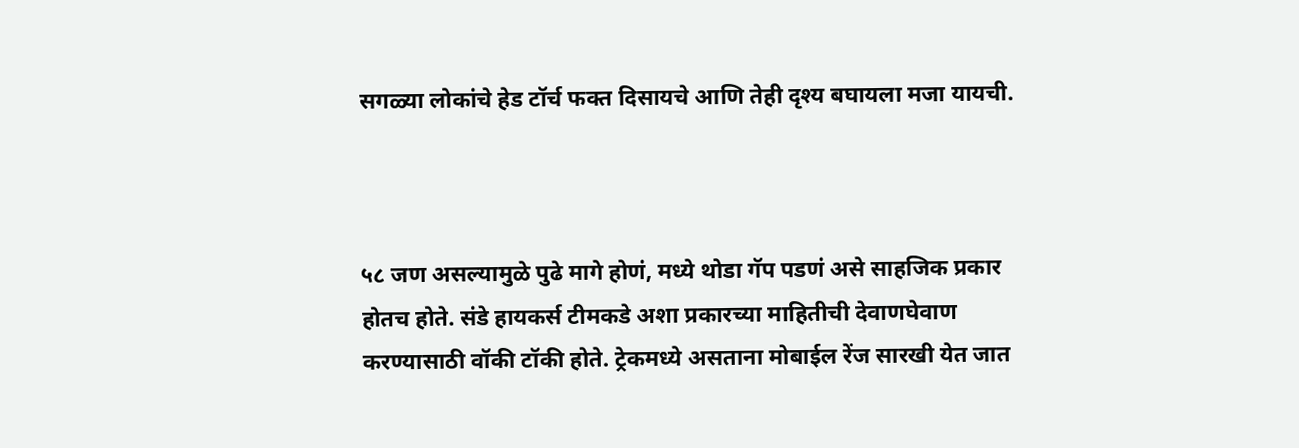सगळ्या लोकांचे हेड टॉर्च फक्त दिसायचे आणि तेही दृश्य बघायला मजा यायची.



५८ जण असल्यामुळे पुढे मागे होणं, मध्ये थोडा गॅप पडणं असे साहजिक प्रकार होतच होते. संडे हायकर्स टीमकडे अशा प्रकारच्या माहितीची देवाणघेवाण करण्यासाठी वॉकी टॉकी होते. ट्रेकमध्ये असताना मोबाईल रेंज सारखी येत जात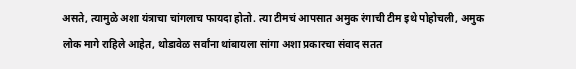असते, त्यामुळे अशा यंत्राचा चांगलाच फायदा होतो. त्या टीमचं आपसात अमुक रंगाची टीम इथे पोहोचली, अमुक लोक मागे राहिले आहेत, थोडावेळ सर्वांना थांबायला सांगा अशा प्रकारचा संवाद सतत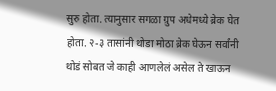सुरु होता. त्यानुसार सगळा ग्रुप अधेमध्ये ब्रेक घेत होता. २-३ तासांनी थोडा मोठा ब्रेक घेऊन सर्वांनी थोडं सोबत जे काही आणलेलं असेल ते खाऊन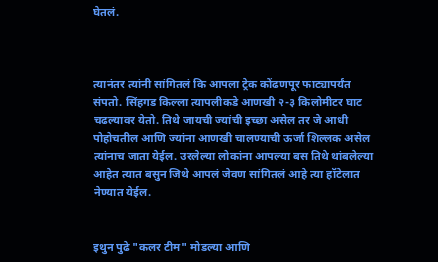घेतलं.



त्यानंतर त्यांनी सांगितलं कि आपला ट्रेक कोंढणपूर फाट्यापर्यंत संपतो. सिंहगड किल्ला त्यापलीकडे आणखी २-३ किलोमीटर घाट चढल्यावर येतो. तिथे जायची ज्यांची इच्छा असेल तर जे आधी पोहोचतील आणि ज्यांना आणखी चालण्याची ऊर्जा शिल्लक असेल त्यांनाच जाता येईल. उरलेल्या लोकांना आपल्या बस तिथे थांबलेल्या आहेत त्यात बसुन जिथे आपलं जेवण सांगितलं आहे त्या हॉटेलात नेण्यात येईल.


इथुन पुढे "कलर टीम" मोडल्या आणि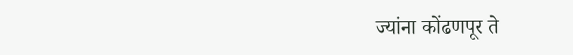ज्यांना कोंढणपूर ते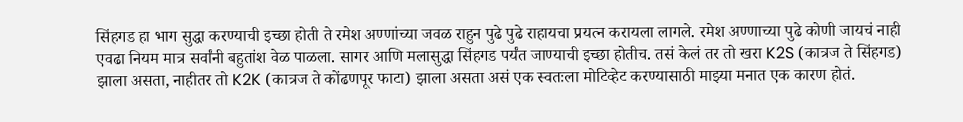सिंहगड हा भाग सुद्धा करण्याची इच्छा होती ते रमेश अण्णांच्या जवळ राहुन पुढे पुढे राहायचा प्रयत्न करायला लागले. रमेश अण्णाच्या पुढे कोणी जायचं नाही एवढा नियम मात्र सर्वांनी बहुतांश वेळ पाळला. सागर आणि मलासुद्धा सिंहगड पर्यंत जाण्याची इच्छा होतीच. तसं केलं तर तो खरा K2S (कात्रज ते सिंहगड) झाला असता, नाहीतर तो K2K (कात्रज ते कोंढणपूर फाटा) झाला असता असं एक स्वतःला मोटिव्हेट करण्यासाठी माझ्या मनात एक कारण होतं.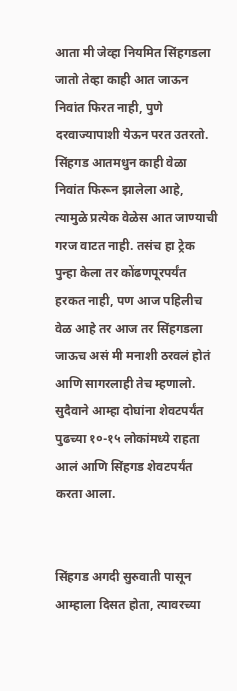आता मी जेव्हा नियमित सिंहगडला जातो तेव्हा काही आत जाऊन निवांत फिरत नाही, पुणे दरवाज्यापाशी येऊन परत उतरतो. सिंहगड आतमधुन काही वेळा निवांत फिरून झालेला आहे, त्यामुळे प्रत्येक वेळेस आत जाण्याची गरज वाटत नाही. तसंच हा ट्रेक पुन्हा केला तर कोंढणपूरपर्यंत हरकत नाही, पण आज पहिलीच वेळ आहे तर आज तर सिंहगडला जाऊच असं मी मनाशी ठरवलं होतं आणि सागरलाही तेच म्हणालो. सुदैवाने आम्हा दोघांना शेवटपर्यंत पुढच्या १०-१५ लोकांमध्ये राहता आलं आणि सिंहगड शेवटपर्यंत करता आला.


सिंहगड अगदी सुरुवाती पासून आम्हाला दिसत होता, त्यावरच्या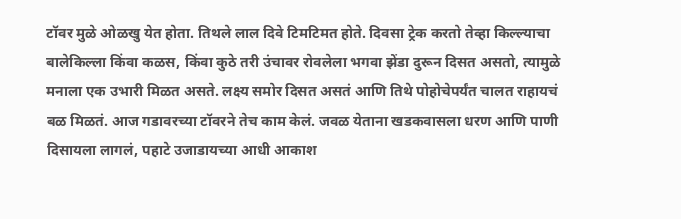टॉवर मुळे ओळखु येत होता. तिथले लाल दिवे टिमटिमत होते. दिवसा ट्रेक करतो तेव्हा किल्ल्याचा बालेकिल्ला किंवा कळस, किंवा कुठे तरी उंचावर रोवलेला भगवा झेंडा दुरून दिसत असतो, त्यामुळे मनाला एक उभारी मिळत असते. लक्ष्य समोर दिसत असतं आणि तिथे पोहोचेपर्यंत चालत राहायचं बळ मिळतं. आज गडावरच्या टॉवरने तेच काम केलं. जवळ येताना खडकवासला धरण आणि पाणी दिसायला लागलं, पहाटे उजाडायच्या आधी आकाश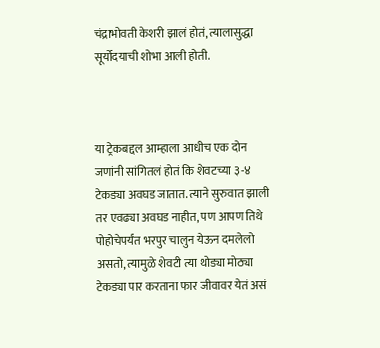चंद्राभोवती केशरी झालं होतं, त्यालासुद्धा सूर्योदयाची शोभा आली होती.



या ट्रेकबद्दल आम्हाला आधीच एक दोन जणांनी सांगितलं होतं कि शेवटच्या ३-४ टेकड्या अवघड जातात. त्याने सुरुवात झाली तर एवढ्या अवघड नाहीत, पण आपण तिथे पोहोचेपर्यंत भरपुर चालुन येऊन दमलेलो असतो, त्यामुळे शेवटी त्या थोड्या मोठ्या टेकड्या पार करताना फार जीवावर येतं असं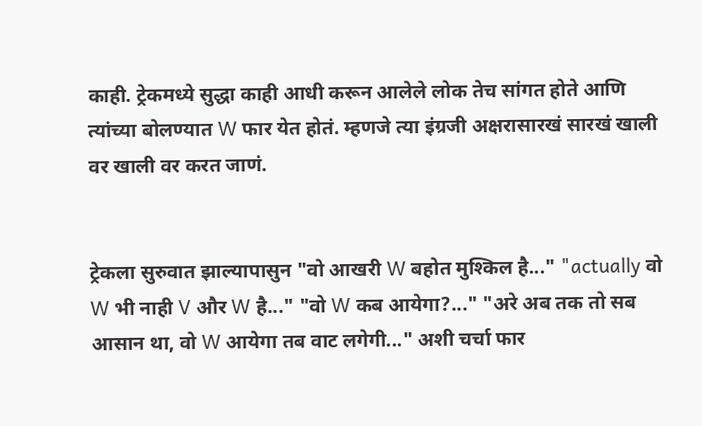काही. ट्रेकमध्ये सुद्धा काही आधी करून आलेले लोक तेच सांगत होते आणि त्यांच्या बोलण्यात W फार येत होतं. म्हणजे त्या इंग्रजी अक्षरासारखं सारखं खाली वर खाली वर करत जाणं.


ट्रेकला सुरुवात झाल्यापासुन "वो आखरी W बहोत मुश्किल है..." "actually वो W भी नाही V और W है..." "वो W कब आयेगा?..." "अरे अब तक तो सब आसान था, वो W आयेगा तब वाट लगेगी..." अशी चर्चा फार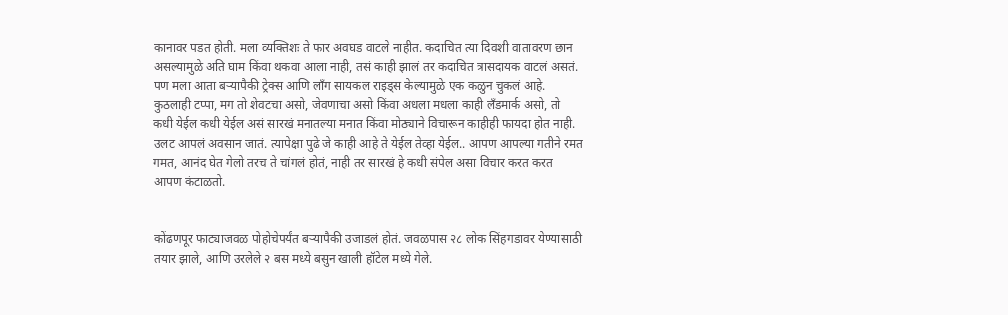कानावर पडत होती. मला व्यक्तिशः ते फार अवघड वाटले नाहीत. कदाचित त्या दिवशी वातावरण छान असल्यामुळे अति घाम किंवा थकवा आला नाही, तसं काही झालं तर कदाचित त्रासदायक वाटलं असतं. पण मला आता बऱ्यापैकी ट्रेक्स आणि लॉंग सायकल राइड्स केल्यामुळे एक कळुन चुकलं आहे. कुठलाही टप्पा, मग तो शेवटचा असो, जेवणाचा असो किंवा अधला मधला काही लँडमार्क असो, तो कधी येईल कधी येईल असं सारखं मनातल्या मनात किंवा मोठ्याने विचारून काहीही फायदा होत नाही. उलट आपलं अवसान जातं. त्यापेक्षा पुढे जे काही आहे ते येईल तेव्हा येईल.. आपण आपल्या गतीने रमत गमत, आनंद घेत गेलो तरच ते चांगलं होतं, नाही तर सारखं हे कधी संपेल असा विचार करत करत आपण कंटाळतो.


कोंढणपूर फाट्याजवळ पोहोचेपर्यंत बऱ्यापैकी उजाडलं होतं. जवळपास २८ लोक सिंहगडावर येण्यासाठी तयार झाले, आणि उरलेले २ बस मध्ये बसुन खाली हॉटेल मध्ये गेले.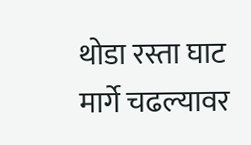थोडा रस्ता घाट मार्गे चढल्यावर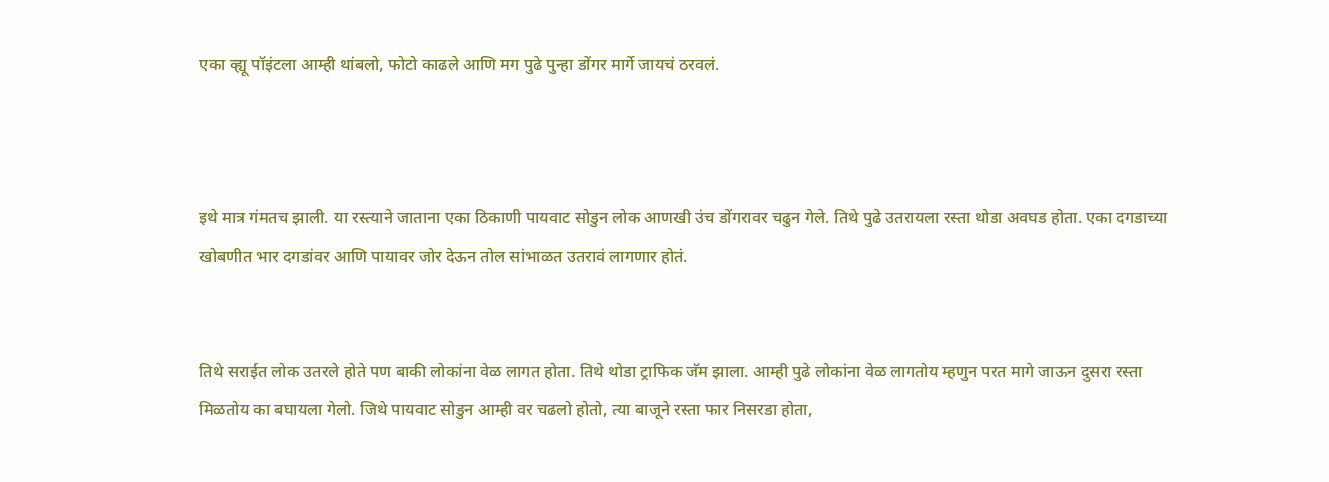एका व्ह्यू पॉइंटला आम्ही थांबलो, फोटो काढले आणि मग पुढे पुन्हा डोंगर मार्गे जायचं ठरवलं.



इथे मात्र गंमतच झाली. या रस्त्याने जाताना एका ठिकाणी पायवाट सोडुन लोक आणखी उंच डोंगरावर चढुन गेले. तिथे पुढे उतरायला रस्ता थोडा अवघड होता. एका दगडाच्या खोबणीत भार दगडांवर आणि पायावर जोर देऊन तोल सांभाळत उतरावं लागणार होतं.


तिथे सराईत लोक उतरले होते पण बाकी लोकांना वेळ लागत होता. तिथे थोडा ट्राफिक जॅम झाला. आम्ही पुढे लोकांना वेळ लागतोय म्हणुन परत मागे जाऊन दुसरा रस्ता मिळतोय का बघायला गेलो. जिथे पायवाट सोडुन आम्ही वर चढलो होतो, त्या बाजूने रस्ता फार निसरडा होता,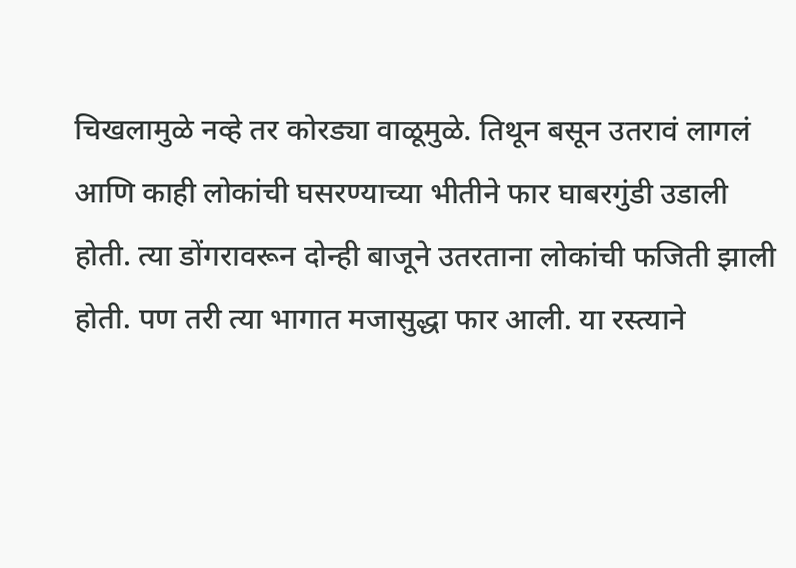चिखलामुळे नव्हे तर कोरड्या वाळूमुळे. तिथून बसून उतरावं लागलं आणि काही लोकांची घसरण्याच्या भीतीने फार घाबरगुंडी उडाली होती. त्या डोंगरावरून दोन्ही बाजूने उतरताना लोकांची फजिती झाली होती. पण तरी त्या भागात मजासुद्धा फार आली. या रस्त्याने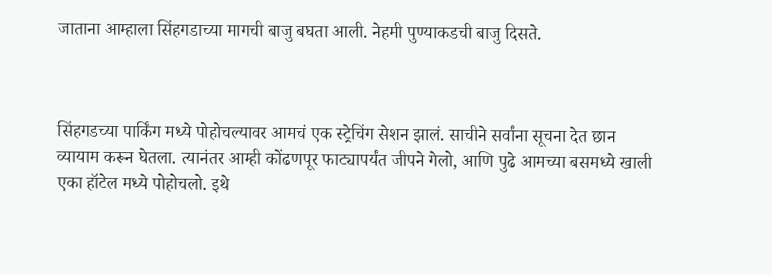जाताना आम्हाला सिंहगडाच्या मागची बाजु बघता आली. नेहमी पुण्याकडची बाजु दिसते.



सिंहगडच्या पार्किंग मध्ये पोहोचल्यावर आमचं एक स्ट्रेचिंग सेशन झालं. साचीने सर्वांना सूचना देत छान व्यायाम करून घेतला. त्यानंतर आम्ही कोंढणपूर फाट्यापर्यंत जीपने गेलो, आणि पुढे आमच्या बसमध्ये खाली एका हॉटेल मध्ये पोहोचलो. इथे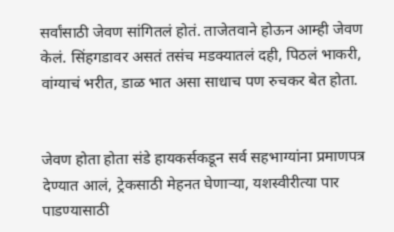सर्वांसाठी जेवण सांगितलं होतं. ताजेतवाने होऊन आम्ही जेवण केलं. सिंहगडावर असतं तसंच मडक्यातलं दही, पिठलं भाकरी, वांग्याचं भरीत, डाळ भात असा साधाच पण रुचकर बेत होता.


जेवण होता होता संडे हायकर्सकडून सर्व सहभाग्यांना प्रमाणपत्र देण्यात आलं, ट्रेकसाठी मेहनत घेणाऱ्या, यशस्वीरीत्या पार पाडण्यासाठी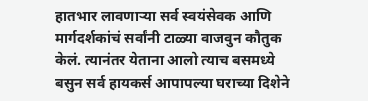हातभार लावणाऱ्या सर्व स्वयंसेवक आणि मार्गदर्शकांचं सर्वांनी टाळ्या वाजवुन कौतुक केलं. त्यानंतर येताना आलो त्याच बसमध्ये बसुन सर्व हायकर्स आपापल्या घराच्या दिशेने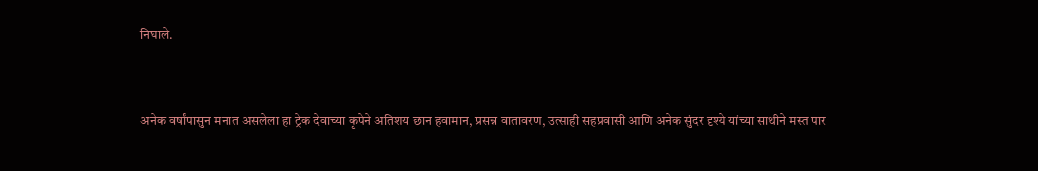निघाले.



अनेक वर्षांपासुन मनात असलेला हा ट्रेक देवाच्या कृपेने अतिशय छान हवामान, प्रसन्न वातावरण, उत्साही सहप्रवासी आणि अनेक सुंदर दृश्ये यांच्या साथीने मस्त पार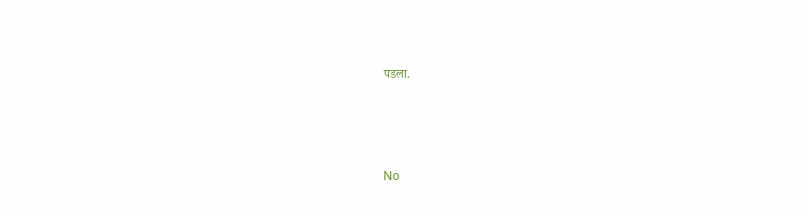पडला.




No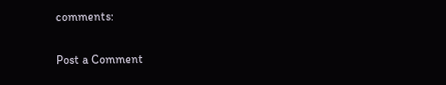comments:

Post a Comment